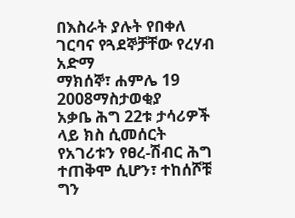በእስራት ያሉት የበቀለ ገርባና የጓደኞቻቸው የረሃብ አድማ
ማክሰኞ፣ ሐምሌ 19 2008ማስታወቂያ
አቃቤ ሕግ 22ቱ ታሳሪዎች ላይ ክስ ሲመሰርት የአገሪቱን የፀረ-ሽብር ሕግ ተጠቅሞ ሲሆን፣ ተከሰሾቹ ግን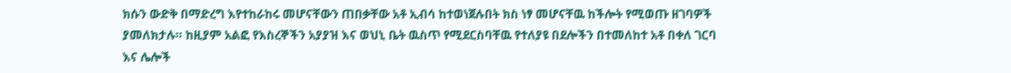ክሱን ውድቅ በማድረግ እየተከራከሩ መሆናቸውን ጠበቃቸው አቶ ኢብሳ ከተወነጀሉበት ክስ ነፃ መሆናቸዉ ከችሎት የሚወጡ ዘገባዎች ያመለክታሉ። ከዚያም አልፎ የእስረኞችን አያያዝ እና ወህኒ ቤት ዉስጥ የሚደርስባቸዉ የተለያዩ በደሎችን በተመለከተ አቶ በቀለ ገርባ እና ሌሎች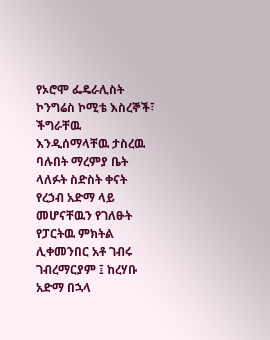የኦሮሞ ፌዴራሊስት ኮንግሬስ ኮሚቴ እስረኞች፣ ችግራቸዉ እንዲሰማላቸዉ ታስረዉ ባሉበት ማረምያ ቤት ላለፉት ስድስት ቀናት የረኃብ አድማ ላይ መሆናቸዉን የገለፁት የፓርትዉ ምክትል ሊቀመንበር አቶ ገብሩ ገብረማርያም ፤ ከረሃቡ አድማ በኋላ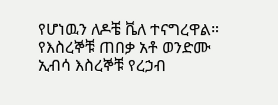የሆነዉን ለዶቼ ቬለ ተናግረዋል።
የእስረኞቹ ጠበቃ አቶ ወንድሙ ኢብሳ እስረኞቹ የረኃብ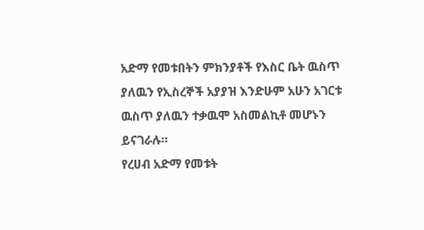አድማ የመቱበትን ምክንያቶች የእስር ቤት ዉስጥ ያለዉን የኢስረኞች አያያዝ እንድሁም አሁን አገርቱ ዉስጥ ያለዉን ተቃዉሞ አስመልኪቶ መሆኑን ይናገራሉ።
የረሀብ አድማ የመቱት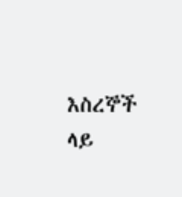እስረኞች ላይ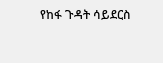የከፋ ጉዳት ሳይደርስ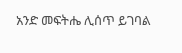አንድ መፍትሔ ሊሰጥ ይገባል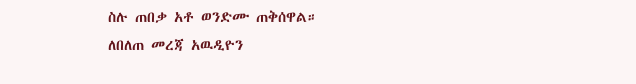ስሉ ጠበቃ አቶ ወንድሙ ጠቅሰዋል።
ለበለጠ መረጃ አዉዲዮን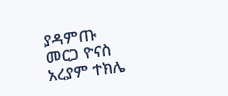ያዳምጡ
መርጋ ዮናስ
አረያም ተክሌ